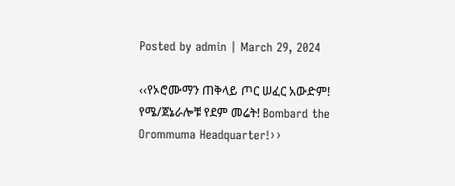Posted by admin | March 29, 2024

‹‹የኦሮሙማን ጠቅላይ ጦር ሠፈር አውድም! የሜ/ጀኔራሎቹ የደም መሬት! Bombard the Orommuma Headquarter!››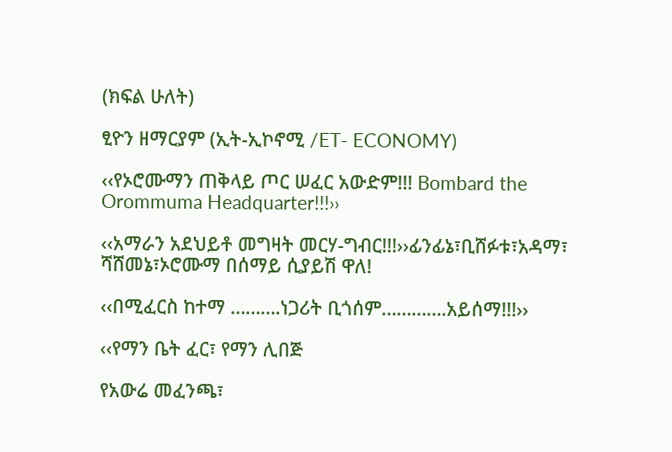(ክፍል ሁለት)

ፂዮን ዘማርያም (ኢት-ኢኮኖሚ /ET- ECONOMY)

‹‹የኦሮሙማን ጠቅላይ ጦር ሠፈር አውድም!!! Bombard the Orommuma Headquarter!!!››

‹‹አማራን አደህይቶ መግዛት መርሃ-ግብር!!!››ፊንፊኔ፣ቢሸፉቱ፣አዳማ፣ ሻሸመኔ፣ኦሮሙማ በሰማይ ሲያይሽ ዋለ!

‹‹በሚፈርስ ከተማ ……….ነጋሪት ቢጎሰም………….አይሰማ!!!››

‹‹የማን ቤት ፈር፣ የማን ሊበጅ

የአውሬ መፈንጫ፣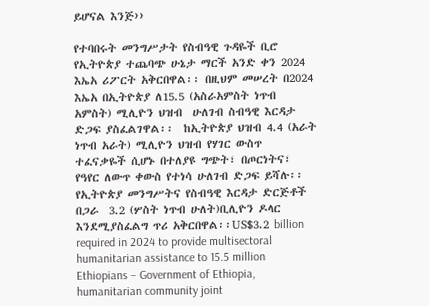ይሆናል እንጅ››

የተባበሩት መንግሥታት የስብዓዊ ጉዳዬች ቢሮ  የኢትዮጵያ ተጨባጭ ሁኔታ ማርች አንድ ቀን 2024 እኤአ ሪፖርት አቅርበዋል፡፡ በዚህም መሠረት በ2024 እኤአ በኢትዮጵያ ለ15.5 (አስራአምስት ነጥብ አምስት) ሚሊዮን ህዝብ  ሁለገብ ስብዓዊ እርዳታ ድጋፍ ያስፈልገዋል፡፡  ከኢትዮጵያ ህዝብ 4.4 (አራት ነጥብ አራት) ሚሊዮን ህዝብ የሃገር ውስጥ ተፈናቃዬች ሲሆኑ በተለያዩ ግጭት፣ በጦርነትና፣  የዓየር ለውጥ ቀውስ የተነሳ ሁለገብ ድጋፍ ይሻሉ፡፡ የኢትዮጵያ መንግሥትና የስብዓዊ እርዳታ ድርጅቶች በጋራ  3.2 (ሦስት ነጥብ ሁለት)ቢሊዮን ዶላር እንደሚያስፈልግ ጥሪ አቅርበዋል፡፡US$3.2 billion required in 2024 to provide multisectoral humanitarian assistance to 15.5 million Ethiopians – Government of Ethiopia, humanitarian community joint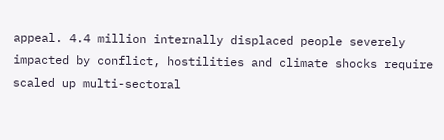appeal. 4.4 million internally displaced people severely impacted by conflict, hostilities and climate shocks require scaled up multi-sectoral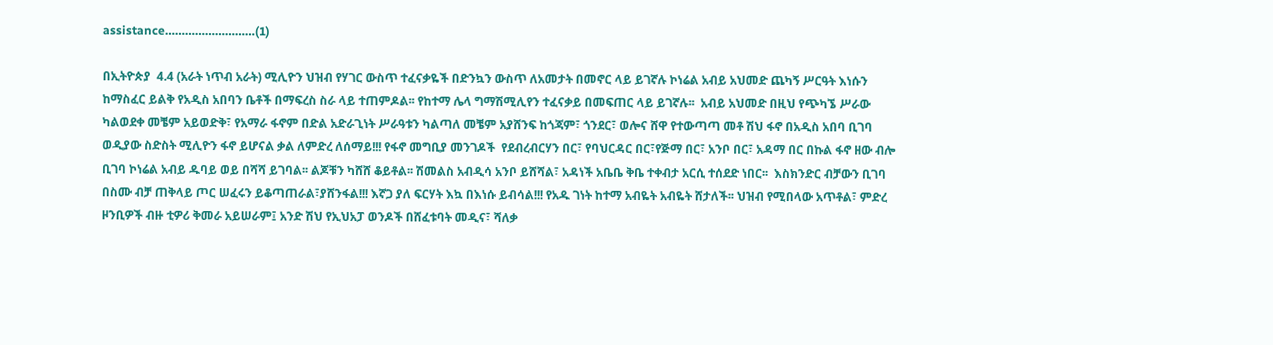assistance………………………(1)

በኢትዮጵያ  4.4 (አራት ነጥብ አራት) ሚሊዮን ህዝብ የሃገር ውስጥ ተፈናቃዬች በድንኳን ውስጥ ለአመታት በመኖር ላይ ይገኛሉ ኮነሬል አብይ አህመድ ጨካኝ ሥርዓት እነሱን ከማስፈር ይልቅ የአዲስ አበባን ቤቶች በማፍረስ ስራ ላይ ተጠምዶል፡፡ የከተማ ሌላ ግማሽሚሊየን ተፈናቃይ በመፍጠር ላይ ይገኛሉ፡፡  አብይ አህመድ በዚህ የጭካኜ ሥራው ካልወደቀ መቼም አይወድቅ፣ የአማራ ፋኖም በድል አድራጊነት ሥራዓቱን ካልጣለ መቼም አያሸንፍ ከጎጃም፣ ጎንደር፣ ወሎና ሸዋ የተውጣጣ መቶ ሽህ ፋኖ በአዲስ አበባ ቢገባ ወዲያው ስድስት ሚሊዮን ፋኖ ይሆናል ቃል ለምድረ ለሰማይ!!! የፋኖ መግቢያ መንገዶች  የደብረብርሃን በር፣ የባህርዳር በር፣የጅማ በር፣ አንቦ በር፣ አዳማ በር በኩል ፋኖ ዘው ብሎ ቢገባ ኮነሬል አብይ ዱባይ ወይ በሻሻ ይገባል፡፡ ልጆቹን ካሸሸ ቆይቶል፡፡ ሽመልስ አብዲሳ አንቦ ይሸሻል፣ አዳነች አቤቤ ቅቤ ተቀብታ አርሲ ተሰደድ ነበር፡፡  እስክንድር ብቻውን ቢገባ በስሙ ብቻ ጠቅላይ ጦር ሠፈሩን ይቆጣጠራል፣ያሸንፋል!!! እኛጋ ያለ ፍርሃት እኳ በእነሱ ይብሳል!!! የአዱ ገነት ከተማ አብዬት አብዬት ሸታለች፡፡ ህዝብ የሚበላው አጥቶል፣ ምድረ ዞንቢዎች ብዙ ቲዎሪ ቅመራ አይሠራም፤ አንድ ሽህ የኢህአፓ ወንዶች በሸፈቱባት መዲና፣ ሻለቃ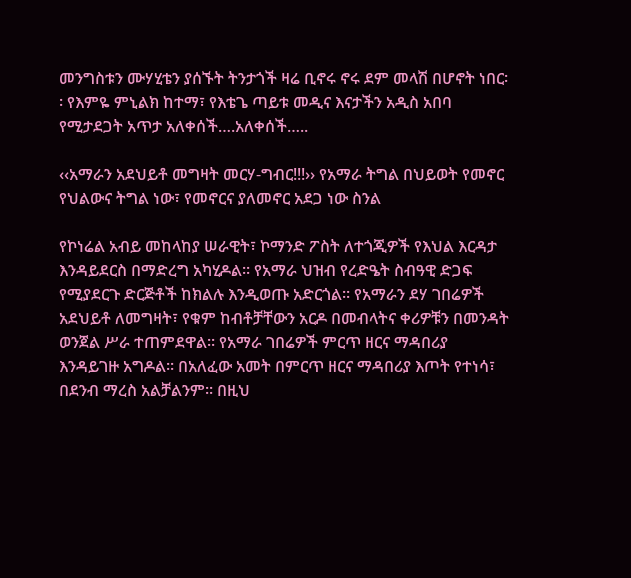መንግስቱን ሙሃሂቴን ያሰኙት ትንታጎች ዛሬ ቢኖሩ ኖሩ ደም መላሽ በሆኖት ነበር፡፡ የእምዬ ምኒልክ ከተማ፣ የእቴጌ ጣይቱ መዲና እናታችን አዲስ አበባ የሚታደጋት አጥታ አለቀሰች….አለቀሰች…..

‹‹አማራን አደህይቶ መግዛት መርሃ-ግብር!!!›› የአማራ ትግል በህይወት የመኖር የህልውና ትግል ነው፣ የመኖርና ያለመኖር አደጋ ነው ስንል

የኮነሬል አብይ መከላከያ ሠራዊት፣ ኮማንድ ፖስት ለተጎጂዎች የእህል እርዳታ እንዳይደርስ በማድረግ አካሂዶል፡፡ የአማራ ህዝብ የረድዔት ስብዓዊ ድጋፍ የሚያደርጉ ድርጅቶች ከክልሉ እንዲወጡ አድርጎል፡፡ የአማራን ደሃ ገበሬዎች አደህይቶ ለመግዛት፣ የቁም ከብቶቻቸውን አርዶ በመብላትና ቀሪዎቹን በመንዳት  ወንጀል ሥራ ተጠምደዋል፡፡ የአማራ ገበሬዎች ምርጥ ዘርና ማዳበሪያ እንዳይገዙ አግዶል፡፡ በአለፈው አመት በምርጥ ዘርና ማዳበሪያ እጦት የተነሳ፣ በደንብ ማረስ አልቻልንም፡፡ በዚህ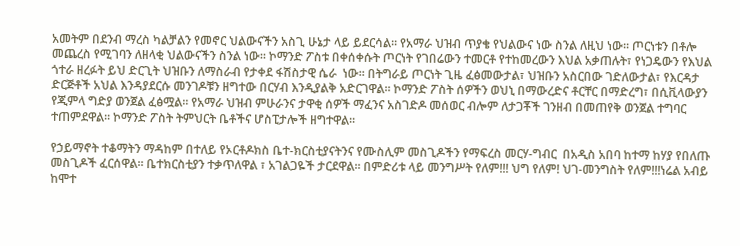አመትም በደንብ ማረስ ካልቻልን የመኖር ህልውናችን አስጊ ሁኔታ ላይ ይደርሳል፡፡ የአማራ ህዝብ ጥያቄ የህልውና ነው ስንል ለዚህ ነው፡፡ ጦርነቱን በቶሎ መጨረስ የሚገባን ለዘላቂ ህልውናችን ስንል ነው፡፡ ኮማንድ ፖስቱ በቀሰቀሱት ጦርነት የገበሬውን ተመርቶ የተከመረውን እህል አቃጠሉት፣ የነጋዴውን የእህል ጎተራ ዘረፉት ይህ ድርጊት ህዝቡን ለማስራብ የታቀደ ፋሽስታዊ ሴራ  ነው፡፡ በትግራይ ጦርነት ጊዜ ፈፅመውታል፣ ህዝቡን አስርበው ገድለውታል፣ የእርዳታ ድርጅቶች አህል እንዳያደርሱ መንገዶቹን ዘግተው በርሃብ እንዲያልቅ አድርገዋል፡፡ ኮማንድ ፖስት ሰዎችን ወህኒ በማውረድና ቶርቸር በማድረግ፣ በሲቪላውያን የጂምላ ግድያ ወንጀል ፈፅሟል፡፡ የአማራ ህዝብ ምሁራንና ታዋቂ ሰዎች ማፈንና አስገድዶ መሰወር ብሎም ለታጋቾች ገንዘብ በመጠየቅ ወንጀል ተግባር ተጠምደዋል፡፡ ኮማንድ ፖስት ትምህርት ቤቶችና ሆስፒታሎች ዘግተዋል፡፡

የኃይማኖት ተቆማትን ማዳከም በተለይ የኦርቶዶክስ ቤተ-ክርስቲያናትንና የሙስሊም መስጊዶችን የማፍረስ መርሃ-ግብር  በአዲስ አበባ ከተማ ከሃያ የበለጡ መስጊዶች ፈርሰዋል፡፡ ቤተክርስቲያን ተቃጥለዋል ፣ አገልጋዬች ታርደዋል፡፡ በምድሪቱ ላይ መንግሥት የለም!!! ህግ የለም! ህገ-መንግስት የለም!!!ነሬል አብይ ከሞተ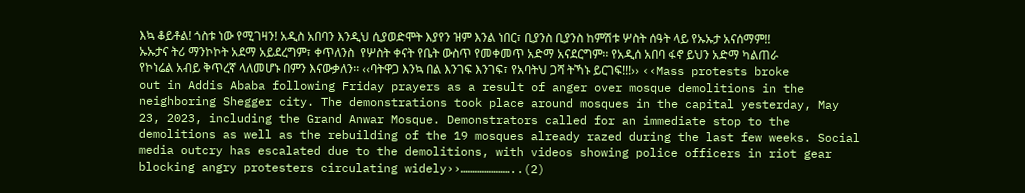እኳ ቆይቶል! ጎስቱ ነው የሚገዛን! አዲስ አበባን እንዲህ ሲያወድሞት እያየን ዝም እንል ነበር፣ ቢያንስ ቢያንስ ከምሽቱ ሦስት ሰዓት ላይ የኡኡታ አናሰማም!! ኡኡታና ትሪ ማንኮኮት አደማ አይደረግም፣ ቀጥለንስ  የሦስት ቀናት የቤት ውስጥ የመቀመጥ አድማ አናደርግም፡፡ የአዲሰ አበባ ፋኖ ይህን አድማ ካልጠራ የኮነሬል አብይ ቅጥረኛ ላለመሆኑ በምን እናውቃለን፡፡ ‹‹ባትዋጋ እንኳ በል እንገፍ እንገፍ፣ የአባትህ ጋሻ ትኻኑ ይርገፍ!!!›› ‹‹Mass protests broke out in Addis Ababa following Friday prayers as a result of anger over mosque demolitions in the neighboring Shegger city. The demonstrations took place around mosques in the capital yesterday, May 23, 2023, including the Grand Anwar Mosque. Demonstrators called for an immediate stop to the demolitions as well as the rebuilding of the 19 mosques already razed during the last few weeks. Social media outcry has escalated due to the demolitions, with videos showing police officers in riot gear blocking angry protesters circulating widely››…………………..(2)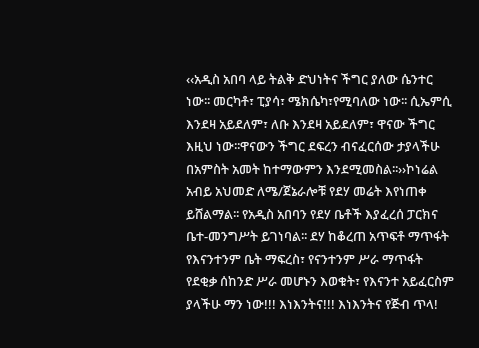‹‹አዲስ አበባ ላይ ትልቅ ድህነትና ችግር ያለው ሴንተር ነው፡፡ መርካቶ፣ ፒያሳ፣ ሜክሴካ፣የሚባለው ነው፡፡ ሲኤምሲ እንደዛ አይደለም፣ ለቡ እንደዛ አይደለም፣ ዋናው ችግር እዚህ ነው፡፡ዋናውን ችግር ደፍረን ብናፈርሰው ታያላችሁ በአምስት አመት ከተማውምን እንደሚመስል፡፡››ኮነሬል አብይ አህመድ ለሜ/ጀኔራሎቹ የደሃ መሬት እየነጠቀ ይሸልማል፡፡ የአዲስ አበባን የደሃ ቤቶች እያፈረሰ ፓርክና ቤተ-መንግሥት ይገነባል፡፡ ደሃ ከቆረጠ አጥፍቶ ማጥፋት የእናንተንም ቤት ማፍረስ፣ የናንተንም ሥራ ማጥፋት የደቂቃ ሰከንድ ሥራ መሆኑን እወቁት፣ የእናንተ አይፈርስም ያላችሁ ማን ነው!!! እነእንትና!!! እነእንትና የጅብ ጥላ!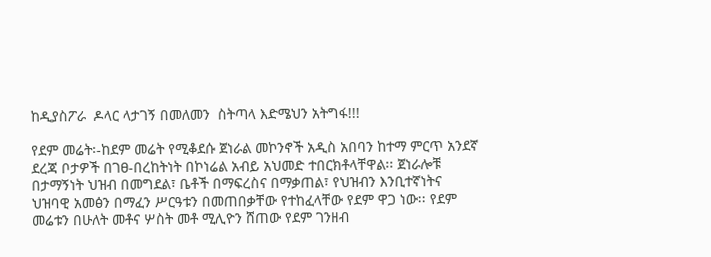ከዲያስፖራ  ዶላር ላታገኝ በመለመን  ስትጣላ እድሜህን አትግፋ!!!

የደም መሬት፡-ከደም መሬት የሚቆደሱ ጀነራል መኮንኖች አዲስ አበባን ከተማ ምርጥ አንደኛ ደረጃ ቦታዎች በገፀ-በረከትነት በኮነሬል አብይ አህመድ ተበርክቶላቸዋል፡፡ ጀነራሎቹ በታማኝነት ህዝብ በመግደል፣ ቤቶች በማፍረስና በማቃጠል፣ የህዝብን እንቢተኛነትና ህዝባዊ አመፅን በማፈን ሥርዓቱን በመጠበቃቸው የተከፈላቸው የደም ዋጋ ነው፡፡ የደም መሬቱን በሁለት መቶና ሦስት መቶ ሚሊዮን ሸጠው የደም ገንዘብ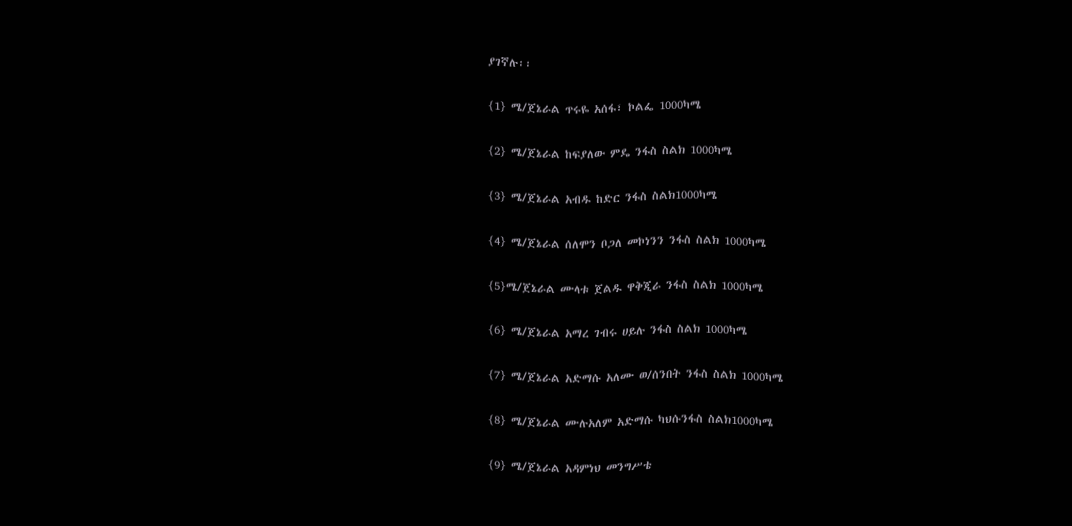ያገኛሉ፡፡

{1} ሜ/ጀኔራል ጥሩዬ አሰፋ፣ ኮልፌ 1000ካሜ

{2} ሜ/ጀኔራል ከፍያለው ምዴ ንፋስ ስልክ 1000ካሜ

{3} ሜ/ጀኔራል አብዱ ከድር ንፋስ ስልክ1000ካሜ

{4} ሜ/ጀኔራል ሰለሞን ቦጋለ መኮነንን ንፋስ ስልክ 1000ካሜ

{5}ሜ/ጀኔራል ሙላቱ ጀልዱ ዋቅጂራ ንፋስ ስልክ 1000ካሜ

{6} ሜ/ጀኔራል አማረ ገብሩ ሀይሉ ንፋስ ስልክ 1000ካሜ

{7} ሜ/ጀኔራል አድማሱ አለሙ ወ/ሰንበት ንፋስ ስልክ 1000ካሜ

{8} ሜ/ጀኔራል ሙሉአለም አድማሱ ካህሱንፋስ ስልክ1000ካሜ

{9} ሜ/ጀኔራል አዳምነህ መንግሥቴ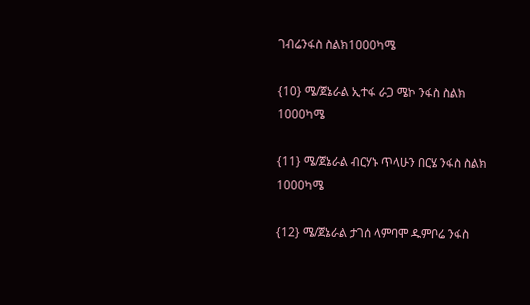ገብሬንፋስ ስልክ1000ካሜ

{10} ሜ/ጀኔራል ኢተፋ ራጋ ሜኮ ንፋስ ስልክ 1000ካሜ

{11} ሜ/ጀኔራል ብርሃኑ ጥላሁን በርሄ ንፋስ ስልክ 1000ካሜ

{12} ሜ/ጀኔራል ታገሰ ላምባሞ ዱምቦሬ ንፋስ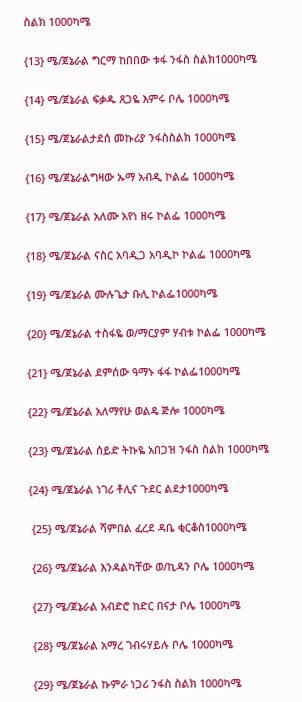ስልክ 1000ካሜ

{13} ሜ/ጀኔራል ግርማ ከበበው ቱፋ ንፋስ ስልክ1000ካሜ

{14} ሜ/ጀኔራል ፍቃዱ ጸጋዬ እምሩ ቦሌ 1000ካሜ

{15} ሜ/ጀኔራልታደሰ መኩሪያ ንፋስስልክ 1000ካሜ

{16} ሜ/ጀኔራልግዛው ኡማ አብዲ ኮልፌ 1000ካሜ

{17} ሜ/ጀኔራል አለሙ አየነ ዘሩ ኮልፌ 1000ካሜ

{18} ሜ/ጀኔራል ናስር አባዲጋ አባዲኮ ኮልፌ 1000ካሜ

{19} ሜ/ጀኔራል ሙሉጌታ ቡሊ ኮልፌ1000ካሜ

{20} ሜ/ጀኔራል ተስፋዬ ወ/ማርያም ሃብቱ ኮልፌ 1000ካሜ

{21} ሜ/ጀኔራል ደምሰው ዓማኑ ፋፋ ኮልፌ1000ካሜ

{22} ሜ/ጀኔራል አለማየሁ ወልዴ ጅሎ 1000ካሜ

{23} ሜ/ጀኔራል ሰይድ ትኩዬ አበጋዝ ንፋስ ስልክ 1000ካሜ

{24} ሜ/ጀኔራል ነገሪ ቶሊና ጉደር ልደታ1000ካሜ

 {25} ሜ/ጀኔራል ሻምበል ፈረደ ዳቤ ቂርቆስ1000ካሜ

 {26} ሜ/ጀኔራል እንዳልካቸው ወ/ኪዳን ቦሌ 1000ካሜ

 {27} ሜ/ጀኔራል አብድሮ ከድር በናታ ቦሌ 1000ካሜ

 {28} ሜ/ጀኔራል አማረ ገብሩሃይሉ ቦሌ 1000ካሜ

 {29} ሜ/ጀኔራል ኩምራ ነጋሪ ንፋስ ስልክ 1000ካሜ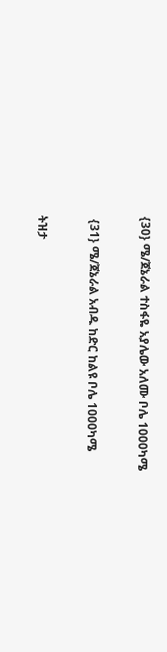{30} ሜ/ጀኔራል ተስፋዬ አያሌው አለሙ ቦሌ 1000ካሜ

 {31} ሜ/ጀኔራል አብዱ ከድር ከልዩ ቦሌ 1000ካሜ

ትዝታ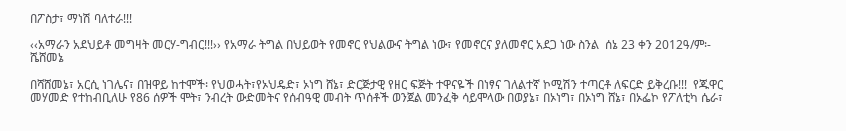በፖስታ፣ ማነሽ ባለተራ!!!

‹‹አማራን አደህይቶ መግዛት መርሃ-ግብር!!!›› የአማራ ትግል በህይወት የመኖር የህልውና ትግል ነው፣ የመኖርና ያለመኖር አደጋ ነው ስንል  ሰኔ 23 ቀን 2012ዓ/ም፡- ሼሸመኔ

በሻሸመኔ፣ አርሲ ነገሌና፣ በዝዋይ ከተሞች፡ የህወሓት፣የኦህዴድ፣ ኦነግ ሸኔ፣ ድርጅታዊ የዘር ፍጅት ተዋናዬች በነፃና ገለልተኛ ኮሚሽን ተጣርቶ ለፍርድ ይቅረቡ!!!  የጁዋር መሃመድ የተከብቢለሁ የ86 ሰዎች ሞት፣ ንብረት ውድመትና የሰብዓዊ መብት ጥሰቶች ወንጀል መንፈቅ ሳይሞላው በወያኔ፣ በኦነግ፣ በኦነግ ሸኔ፣ በኦፌኮ የፖለቲካ ሴራ፣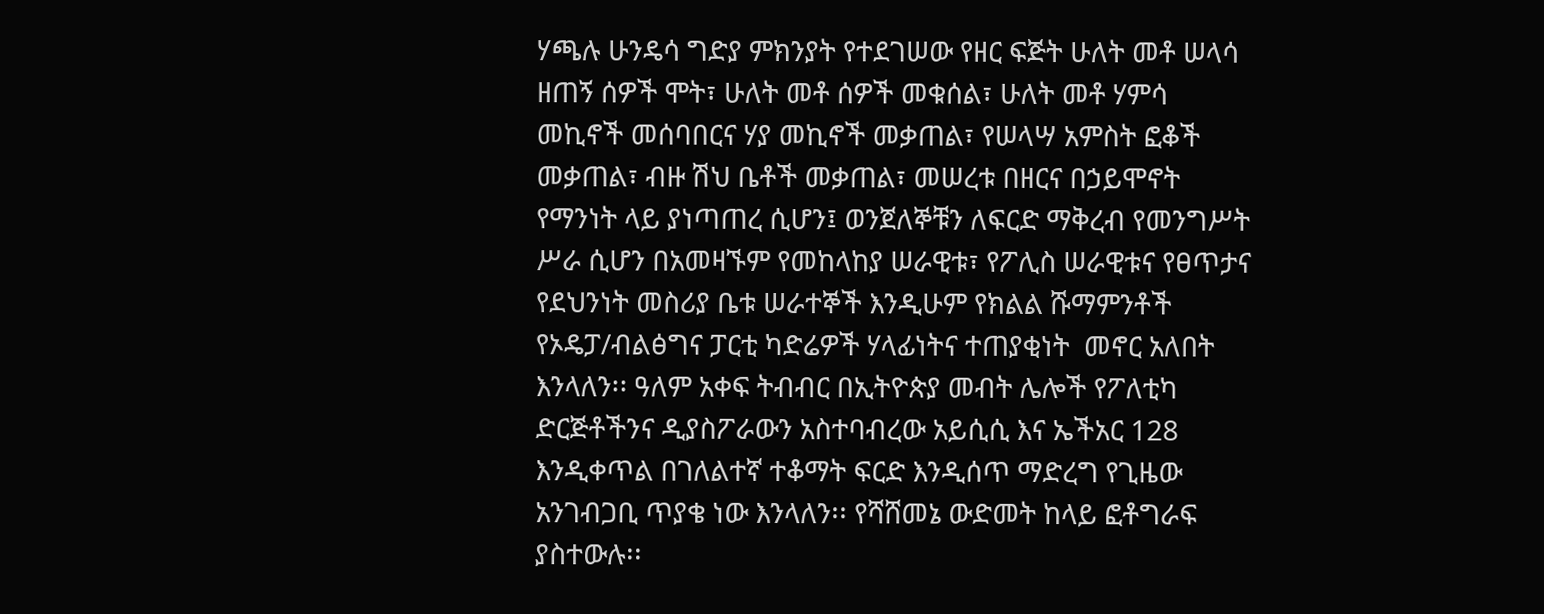ሃጫሉ ሁንዴሳ ግድያ ምክንያት የተደገሠው የዘር ፍጅት ሁለት መቶ ሠላሳ ዘጠኝ ሰዎች ሞት፣ ሁለት መቶ ሰዎች መቁሰል፣ ሁለት መቶ ሃምሳ መኪኖች መሰባበርና ሃያ መኪኖች መቃጠል፣ የሠላሣ አምስት ፎቆች መቃጠል፣ ብዙ ሽህ ቤቶች መቃጠል፣ መሠረቱ በዘርና በኃይሞኖት የማንነት ላይ ያነጣጠረ ሲሆን፤ ወንጀለኞቹን ለፍርድ ማቅረብ የመንግሥት ሥራ ሲሆን በአመዛኙም የመከላከያ ሠራዊቱ፣ የፖሊስ ሠራዊቱና የፀጥታና የደህንነት መስሪያ ቤቱ ሠራተኞች እንዲሁም የክልል ሹማምንቶች የኦዴፓ/ብልፅግና ፓርቲ ካድሬዎች ሃላፊነትና ተጠያቂነት  መኖር አለበት እንላለን፡፡ ዓለም አቀፍ ትብብር በኢትዮጵያ መብት ሌሎች የፖለቲካ ድርጅቶችንና ዲያስፖራውን አስተባብረው አይሲሲ እና ኤችአር 128 እንዲቀጥል በገለልተኛ ተቆማት ፍርድ እንዲሰጥ ማድረግ የጊዜው አንገብጋቢ ጥያቄ ነው እንላለን፡፡ የሻሸመኔ ውድመት ከላይ ፎቶግራፍ ያስተውሉ፡፡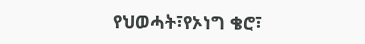የህወሓት፣የኦነግ ቄሮ፣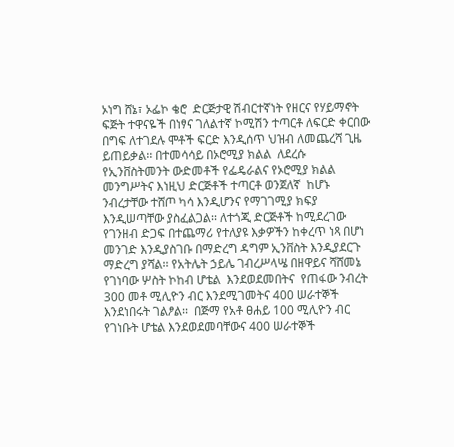ኦነግ ሸኔ፣ ኦፌኮ ቄሮ  ድርጅታዊ ሽብርተኛነት የዘርና የሃይማኖት ፍጅት ተዋናዬች በነፃና ገለልተኛ ኮሚሽን ተጣርቶ ለፍርድ ቀርበው በግፍ ለተገደሉ ሞቶች ፍርድ እንዲሰጥ ህዝብ ለመጨረሻ ጊዜ ይጠይቃል፡፡ በተመሳሳይ በኦሮሚያ ክልል  ለደረሱ የኢንቨስትመንት ውድመቶች የፌዴራልና የኦሮሚያ ክልል መንግሥትና እነዚህ ድርጅቶች ተጣርቶ ወንጀለኛ  ከሆኑ ንብረታቸው ተሸጦ ካሳ እንዲሆንና የማገገሚያ ክፍያ እንዲሠጣቸው ያስፈልጋል፡፡ ለተጎጂ ድርጅቶች ከሚደረገው የገንዘብ ድጋፍ በተጨማሪ የተለያዩ እቃዎችን ከቀረጥ ነጻ በሆነ መንገድ እንዲያስገቡ በማድረግ ዳግም ኢንቨስት እንዲያደርጉ ማድረግ ያሻል፡፡ የአትሌት ኃይሌ ገብረሥላሤ በዘዋይና ሻሸመኔ የገነባው ሦስት ኮከብ ሆቴል  እንደወደመበትና  የጠፋው ንብረት 300 መቶ ሚሊዮን ብር እንደሚገመትና 400 ሠራተኞች እንደነበሩት ገልፆል፡፡  በጅማ የአቶ ፀሐይ 100 ሚሊዮን ብር የገነቡት ሆቴል እንደወደመባቸውና 400 ሠራተኞች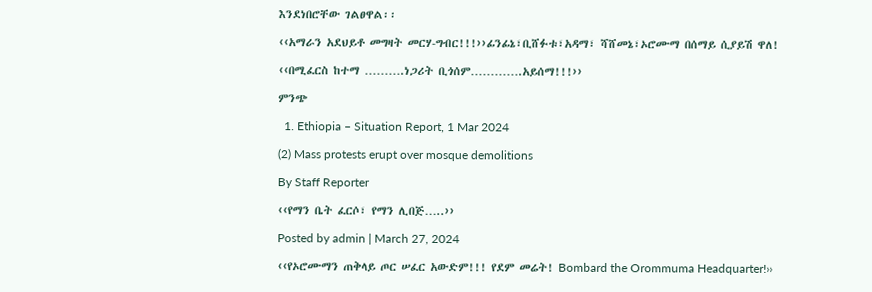እንደነበሮቸው ገልፀዋል፡፡

‹‹አማራን አደህይቶ መግዛት መርሃ-ግብር!!!››ፊንፊኔ፣ቢሸፉቱ፣አዳማ፣ ሻሸመኔ፣ኦሮሙማ በሰማይ ሲያይሽ ዋለ!

‹‹በሚፈርስ ከተማ ……….ነጋሪት ቢጎሰም………….አይሰማ!!!››

ምንጭ

  1. Ethiopia – Situation Report, 1 Mar 2024

(2) Mass protests erupt over mosque demolitions

By Staff Reporter

‹‹የማን ቤት ፈርሶ፣ የማን ሊበጅ…..››

Posted by admin | March 27, 2024

‹‹የኦሮሙማን ጠቅላይ ጦር ሠፈር አውድም!!! የደም መሬት! Bombard the Orommuma Headquarter!››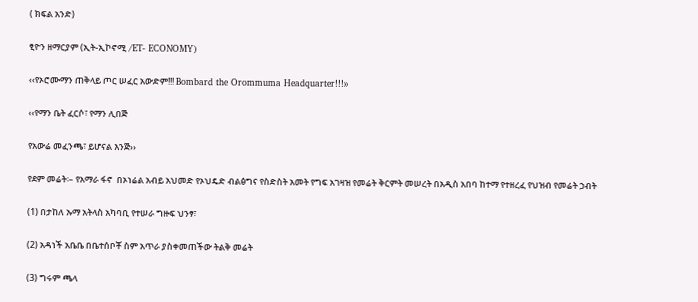( ክፍል አንድ)

ፂዮን ዘማርያም (ኢት-ኢኮኖሚ /ET- ECONOMY)

‹‹የኦሮሙማን ጠቅላይ ጦር ሠፈር አውድም!!! Bombard the Orommuma Headquarter!!!››

‹‹የማን ቤት ፈርሶ፣ የማን ሊበጅ

የአውሬ መፈንጫ፣ ይሆናል እንጅ››

የደም መሬት፡– የአማራ ፋኖ  በኦነሬል አብይ አህመድ የኦህዴድ ብልፅግና የስድስት አመት የግፍ አገዛዝ የመሬት ቅርምት መሠረት በአዲስ አበባ ከተማ የተዘረፈ የህዝብ የመሬት ኃብት

(1) በታከለ ኡማ አትላስ አካባቢ የተሠራ ግዙፍ ህንፃ፣

(2) አዳነች አቤቤ በቤተሰቦቾ ስም አጥራ ያስቀመጠችው ትልቅ መሬት

(3) ግሩም ጫላ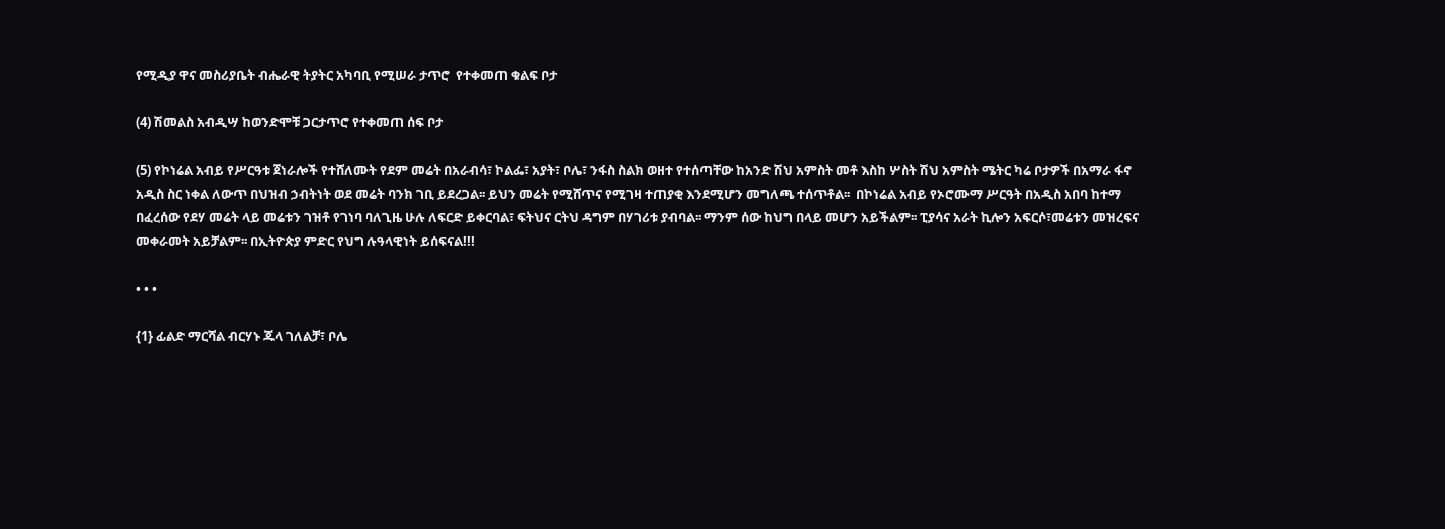የሚዲያ ዋና መስሪያቤት ብሔራዊ ትያትር አካባቢ የሚሠራ ታጥሮ  የተቀመጠ ቁልፍ ቦታ

(4) ሽመልስ አብዲሣ ከወንድሞቹ ጋርታጥሮ የተቀመጠ ሰፍ ቦታ

(5) የኮነሬል አብይ የሥርዓቱ ጀነራሎች የተሸለሙት የደም መሬት በአራብሳ፣ ኮልፌ፣ አያት፣ ቦሌ፣ ንፋስ ስልክ ወዘተ የተሰጣቸው ከአንድ ሽህ አምስት መቶ እስከ ሦስት ሽህ አምስት ሜትር ካሬ ቦታዎች በአማራ ፋኖ አዲስ ስር ነቀል ለውጥ በህዝብ ኃብትነት ወደ መሬት ባንክ ገቢ ይደረጋል፡፡ ይህን መሬት የሚሸጥና የሚገዛ ተጠያቂ እንደሚሆን መግለጫ ተሰጥቶል፡፡  በኮነሬል አብይ የኦሮሙማ ሥርዓት በአዲስ አበባ ከተማ በፈረሰው የደሃ መሬት ላይ መሬቱን ገዝቶ የገነባ ባለጊዜ ሁሉ ለፍርድ ይቀርባል፣ ፍትህና ርትህ ዳግም በሃገሪቱ ያብባል፡፡ ማንም ሰው ከህግ በላይ መሆን አይችልም፡፡ ፒያሳና አራት ኪሎን አፍርሶ፣መሬቱን መዝረፍና መቀራመት አይቻልም፡፡ በኢትዮጵያ ምድር የህግ ሉዓላዊነት ይሰፍናል!!!

• • •

{1} ፊልድ ማርሻል ብርሃኑ ጁላ ገለልቻ፣ ቦሌ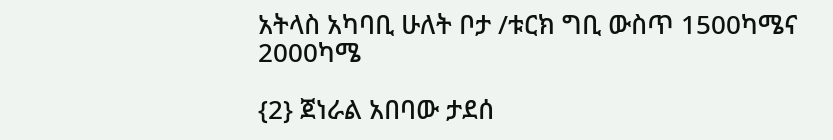አትላስ አካባቢ ሁለት ቦታ /ቱርክ ግቢ ውስጥ 1500ካሜና 2000ካሜ

{2} ጀነራል አበባው ታደሰ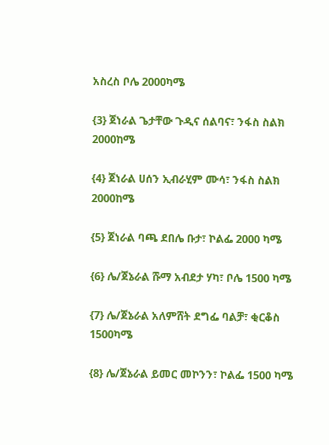አስረስ ቦሌ 2000ካሜ

{3} ጀነራል ጌታቸው ጉዲና ሰልባና፣ ንፋስ ስልክ 2000ከሜ

{4} ጀነራል ሀሰን ኢብራሂም ሙሳ፣ ንፋስ ስልክ 2000ከሜ

{5} ጀነራል ባጫ ደበሌ ቡታ፣ ኮልፌ 2000 ካሜ

{6} ሌ/ጀኔራል ሹማ አብደታ ሃካ፣ ቦሌ 1500 ካሜ

{7} ሌ/ጀኔራል አለምሸት ደግፌ ባልቻ፣ ቂርቆስ 1500ካሜ

{8} ሌ/ጀኔራል ይመር መኮንን፣ ኮልፌ 1500 ካሜ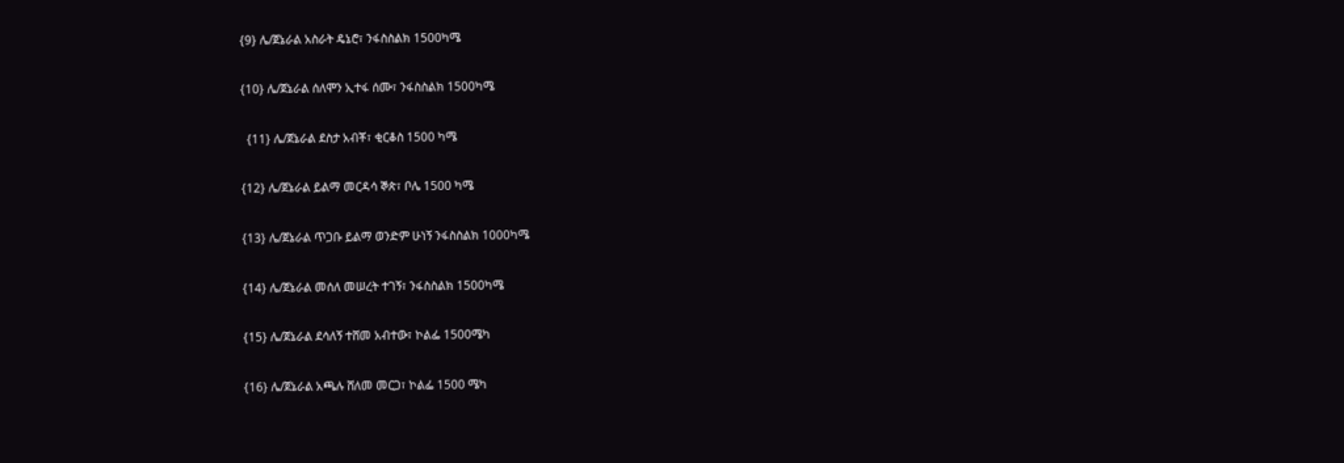{9} ሌ/ጀኔራል አስራት ዴኔሮ፣ ንፋስስልክ 1500ካሜ

{10} ሌ/ጀኔራል ሰለሞን ኢተፋ ሰሙ፣ ንፋስስልክ 1500ካሜ

  {11} ሌ/ጀኔራል ደስታ አብቾ፣ ቂርቆስ 1500 ካሜ

{12} ሌ/ጀኔራል ይልማ መርዳሳ ኞጵ፣ ቦሌ 1500 ካሜ

{13} ሌ/ጀኔራል ጥጋቡ ይልማ ወንድም ሁነኝ ንፋስስልክ 1000ካሜ

{14} ሌ/ጀኔራል መሰለ መሠረት ተገኝ፣ ንፋስስልክ 1500ካሜ

{15} ሌ/ጀኔራል ደሳለኝ ተሸመ አብተው፣ ኮልፌ 1500ሜካ

{16} ሌ/ጀኔራል አጫሉ ሸለመ መርጋ፣ ኮልፌ 1500 ሜካ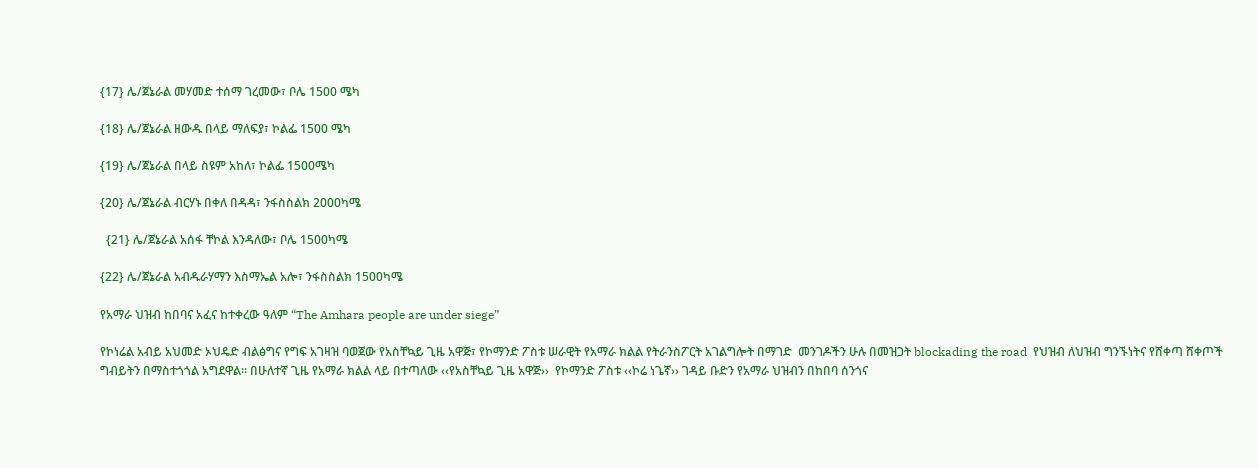{17} ሌ/ጀኔራል መሃመድ ተሰማ ገረመው፣ ቦሌ 1500 ሜካ

{18} ሌ/ጀኔራል ዘውዱ በላይ ማለፍያ፣ ኮልፌ 1500 ሜካ

{19} ሌ/ጀኔራል በላይ ስዩም አከለ፣ ኮልፌ 1500ሜካ

{20} ሌ/ጀኔራል ብርሃኑ በቀለ በዳዳ፣ ንፋስስልክ 2000ካሜ

  {21} ሌ/ጀኔራል አሰፋ ቸኮል እንዳለው፣ ቦሌ 1500ካሜ

{22} ሌ/ጀኔራል አብዱራሃማን እስማኤል አሎ፣ ንፋስስልክ 1500ካሜ

የአማራ ህዝብ ከበባና አፈና ከተቀረው ዓለም “The Amhara people are under siege”

የኮነሬል አብይ አህመድ ኦህዴድ ብልፅግና የግፍ አገዛዝ ባወጀው የአስቸኳይ ጊዜ አዋጅ፣ የኮማንድ ፖስቱ ሠራዊት የአማራ ክልል የትራንስፖርት አገልግሎት በማገድ  መንገዶችን ሁሉ በመዝጋት blockading the road  የህዝብ ለህዝብ ግንኙነትና የሸቀጣ ሸቀጦች ግብይትን በማስተጎጎል አግደዋል፡፡ በሁለተኛ ጊዜ የአማራ ክልል ላይ በተጣለው ‹‹የአስቸኳይ ጊዜ አዋጅ››  የኮማንድ ፖስቱ ‹‹ኮሬ ነጌኛ›› ገዳይ ቡድን የአማራ ህዝብን በከበባ ሰንጎና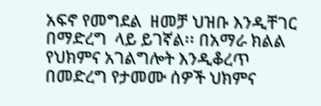አፍኖ የመግደል  ዘመቻ ህዝቡ እንዲቸገር በማድረግ  ላይ ይገኛል፡፡ በአማራ ክልል የህክምና አገልግሎት እንዲቆረጥ በመድረግ የታመሙ ሰዎች ህክምና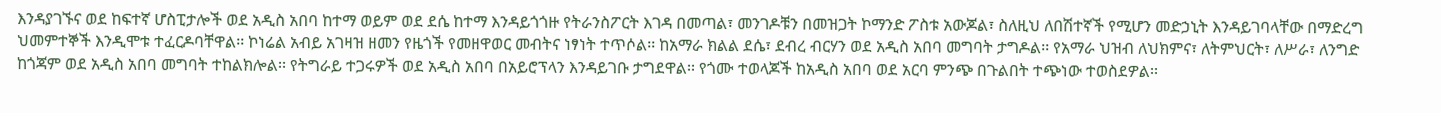እንዳያገኙና ወደ ከፍተኛ ሆስፒታሎች ወደ አዲስ አበባ ከተማ ወይም ወደ ደሴ ከተማ እንዳይጎጎዙ የትራንስፖርት እገዳ በመጣል፣ መንገዶቹን በመዝጋት ኮማንድ ፖስቱ አውጆል፣ ስለዚህ ለበሽተኛች የሚሆን መድኃኒት እንዳይገባላቸው በማድረግ ህመምተኞች እንዲሞቱ ተፈርዶባቸዋል፡፡ ኮነሬል አብይ አገዛዝ ዘመን የዜጎች የመዘዋወር መብትና ነፃነት ተጥሶል፡፡ ከአማራ ክልል ደሴ፣ ደብረ ብርሃን ወደ አዲስ አበባ መግባት ታግዶል፡፡ የአማራ ህዝብ ለህክምና፣ ለትምህርት፣ ለሥራ፣ ለንግድ ከጎጃም ወደ አዲስ አበባ መግባት ተከልክሎል፡፡ የትግራይ ተጋሩዎች ወደ አዲስ አበባ በአይሮፕላን እንዳይገቡ ታግደዋል፡፡ የጎሙ ተወላጆች ከአዲስ አበባ ወደ አርባ ምንጭ በጉልበት ተጭነው ተወስደዎል፡፡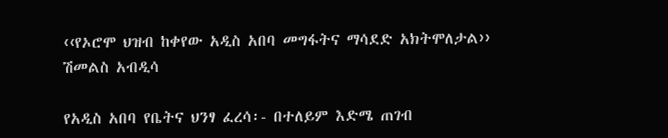‹‹የኦሮሞ ህዝብ ከቀየው አዲስ አበባ መግፋትና ማሳደድ አክትሞለታል›› ሽመልስ አብዲሳ

የአዲስ አበባ የቤትና ህንፃ ፈረሳ፡- በተለይም እድሜ ጠገብ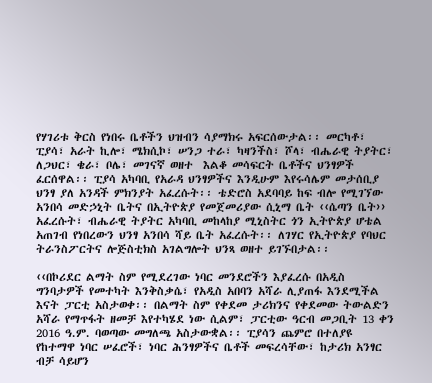የሃገሪቱ ቅርስ የነበሩ ቤቶችን ህዝብን ሳያማክሩ አፍርሰውታል፡፡ መርካቶ፣ ፒያሳ፣ አራት ኪሎ፣ ሜክሲኮ፣ ሠንጋ ተራ፣ ካዛንችስ፣ ሾላ፣ ብሔራዊ ትያትር፣ ለጋህር፣ ቄራ፣ ቦሌ፣ መገናኛ ወዘተ  እልቆ መሳፍርት ቤቶችና ህንፃዎች ፈርሰዋል፡፡ ፒያሳ አካባቢ የአራዳ ህንፃዎችና እንዲሁም እየሩሳሌም መታሰቢያ ህንፃ ያለ አንዳች ምክንያት አፈረሱት፡፡ ቴድሮስ አደባባይ ከፍ ብሎ የሚገኘው አንበሳ መድኃኒት ቤትና በኢትዮጵያ የመጀመሪያው ሲኒማ ቤት ‹‹ሴጣን ቤት›› አፈረሱት፣ ብሔራዊ ትያትር አካባቢ መከላከያ ሚኒስትር ጎን ኢትዮጵያ ሆቴል አጠገብ የነበረውን ህንፃ አንበሳ ሻይ ቤት አፈረሱት፡፡ ለገሃር የኢትዮጵያ የባህር ትራንስፖርትና ሎጅስቲክስ አገልግሎት ህንጻ ወዘተ ይገኙበታል፡፡

‹‹በኮሪደር ልማት ስም የሚደረገው ነባር መንደሮችን እያፈረሱ በአዲስ ግንባታዎች የመተካት እንቅስቃሴ፣ የአዲስ አበባን አሻራ ሊያጠፋ እንደሚችል እናት ፓርቲ አስታወቀ፡፡ በልማት ስም የቀደመ ታሪክንና የቀደመው ትውልድን አሻራ የማጥፋት ዘመቻ እየተካሄደ ነው ሲልም፣ ፓርቲው ዓርብ መጋቢት 13 ቀን 2016 ዓ.ም. ባወጣው መግለጫ አስታውቋል፡፡ ፒያሳን ጨምሮ በተለያዩ የከተማዋ ነባር ሠፈሮች፣ ነባር ሕንፃዎችና ቤቶች መፍረሳቸው፣ ከታሪክ አንፃር ብቻ ሳይሆን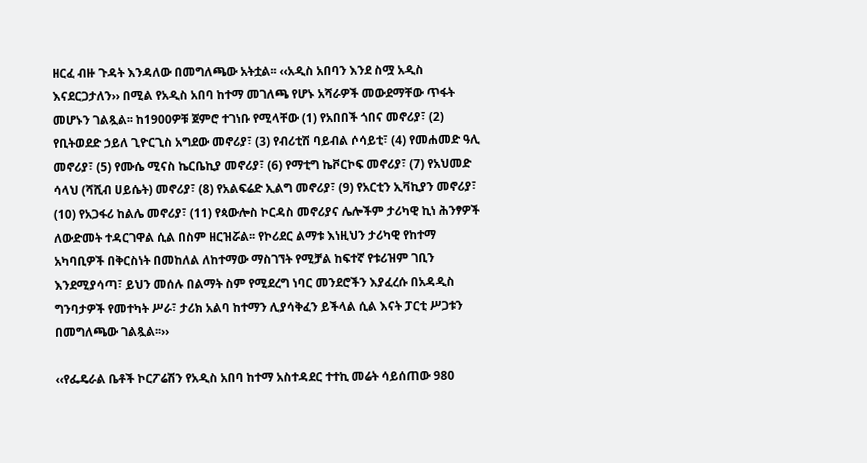ዘርፈ ብዙ ጉዳት እንዳለው በመግለጫው አትቷል፡፡ ‹‹አዲስ አበባን እንደ ስሟ አዲስ እናደርጋታለን›› በሚል የአዲስ አበባ ከተማ መገለጫ የሆኑ አሻራዎች መውደማቸው ጥፋት መሆኑን ገልጿል፡፡ ከ1900ዎቹ ጀምሮ ተገነቡ የሚላቸው (1) የአበበች ጎበና መኖሪያ፣ (2) የቢትወደድ ኃይለ ጊዮርጊስ አግደው መኖሪያ፣ (3) የብሪቲሽ ባይብል ሶሳይቲ፣ (4) የመሐመድ ዓሊ መኖሪያ፣ (5) የሙሴ ሚናስ ኬርቤኪያ መኖሪያ፣ (6) የማቲግ ኬቮርኮፍ መኖሪያ፣ (7) የአህመድ ሳላህ (ሻሺብ ሀይሴት) መኖሪያ፣ (8) የአልፍሬድ ኢልግ መኖሪያ፣ (9) የአርቲን ኢቫኪያን መኖሪያ፣ (10) የአጋፋሪ ከልሌ መኖሪያ፣ (11) የጳውሎስ ኮርዳስ መኖሪያና ሌሎችም ታሪካዊ ኪነ ሕንፃዎች ለውድመት ተዳርገዋል ሲል በስም ዘርዝሯል፡፡ የኮሪደር ልማቱ እነዚህን ታሪካዊ የከተማ አካባቢዎች በቅርስነት በመከለል ለከተማው ማስገኘት የሚቻል ከፍተኛ የቱሪዝም ገቢን እንደሚያሳጣ፣ ይህን መሰሉ በልማት ስም የሚደረግ ነባር መንደሮችን እያፈረሱ በአዳዲስ ግንባታዎች የመተካት ሥራ፣ ታሪክ አልባ ከተማን ሊያሳቅፈን ይችላል ሲል እናት ፓርቲ ሥጋቱን በመግለጫው ገልጿል፡፡››

‹‹የፌዴራል ቤቶች ኮርፖሬሽን የአዲስ አበባ ከተማ አስተዳደር ተተኪ መሬት ሳይሰጠው 980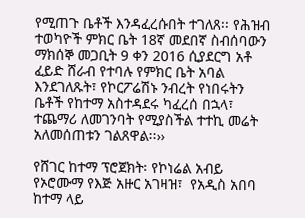የሚጠጉ ቤቶች እንዳፈረሱበት ተገለጸ፡፡ የሕዝብ ተወካዮች ምክር ቤት 18ኛ መደበኛ ስብሰባውን ማክሰኞ መጋቢት 9 ቀን 2016 ሲያደርግ አቶ ፈይድ ሸራብ የተባሉ የምክር ቤት አባል እንደገለጹት፣ የኮርፖሬሽኑ ንብረት የነበሩትን ቤቶች የከተማ አስተዳደሩ ካፈረሰ በኋላ፣ ተጨማሪ ለመገንባት የሚያስችል ተተኪ መሬት አለመሰጠቱን ገልጸዋል፡፡››

የሸገር ከተማ ፕሮጀክት፡ የኮነሬል አብይ የኦሮሙማ የእጅ አዙር አገዛዝ፣  የአዲስ አበባ ከተማ ላይ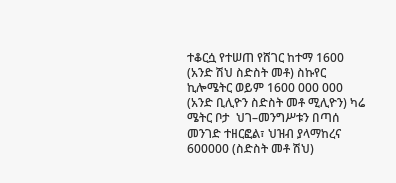ተቆርሷ የተሠጠ የሸገር ከተማ 1600 (አንድ ሽህ ስድስት መቶ) ስኩየር ኪሎሜትር ወይም 1600 000 000 (አንድ ቢሊዮን ስድስት መቶ ሚሊዮን) ካሬ ሜትር ቦታ  ህገ–መንግሥቱን በጣሰ መንገድ ተዘርፎል፣ ህዝብ ያላማከረና 600000 (ስድስት መቶ ሽህ)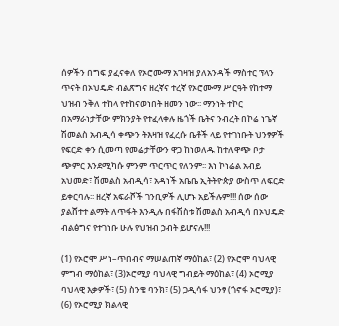ሰዎችን በግፍ ያፈናቀለ የኦሮሙማ አገዛዝ ያለአንዳች ማስተር ፕላን ጥናት በኦህዴድ ብልጽግና ዘረኛና ተረኛ የኦሮሙማ ሥርዓት የከተማ ህዝብ ንቅለ ተከላ የተከናወነበት ዘመን ነው፡፡ ማንነት ተኮር በአማራነታቸው ምክንያት የተፈላቀሉ ዜጎች ቤትና ንብረት በኮሬ ነጌኛ ሽመልስ አብዲሳ ቀጭን ትእዛዝ የፈረሱ ቤቶች ላይ የተገነቡት ህንፃዎች የፍርድ ቀን ሲመጣ የመሬታቸውን ዋጋ ከነወለዱ ከተለዋጭ ቦታ ጭምር እንደሚካሱ ምንም ጥርጥር የለንም፡፡ እነ ኮነሬል አብይ አህመድ፣ ሽመልስ አብዲሳ፣ አዳነች አቤቤ ኢትትዮጵያ ውስጥ ለፍርድ ይቀርባሉ፡፡ ዘረኛ አፍራሾች ገንቢዎች ሊሆኑ አይችሉም!!! ሰው ሰው ያልሸተተ ልማት ለጥፋት እንዲሉ በፋሽስቱ ሽመልስ አብዲሳ በኦህዴድ ብልፅግና የተገነቡ ሁሉ የህዝብ ኃብት ይሆናሉ!!!

(1) የኦሮሞ ሥነ–ጥበብና ማሠልጠኛ ማዕከል፣ (2) የኦሮሞ ባህላዊ ምግብ ማዕከል፣ (3)ኦሮሚያ ባህላዊ ግብይት ማዕከል፣ (4) ኦሮሚያ ባህላዊ እቃዎች፣ (5) ስንቄ ባንክ፣ (5) ጋዲሳፋ ህንፃ (ጎኖፋ ኦሮሚያ)፣ (6) የኦሮሚያ ክልላዊ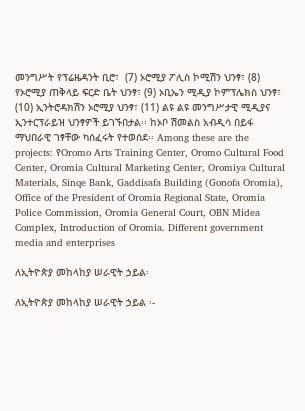መንግሥት የፕሬዜዳንት ቢሮ፣  (7) ኦሮሚያ ፖሊስ ኮሚሽን ህንፃ፣ (8) የኦሮሚያ ጠቅላይ ፍርድ ቤት ህንፃ፣ (9) ኦቢኤን ሚዲያ ኮምፕሌክስ ህንፃ፣ (10) ኢንትሮዳክሽን ኦሮሚያ ህንፃ፣ (11) ልዩ ልዩ መንግሥታዊ ሚዲያና ኢንተርፕራይዝ ህንፃዎች ይገኙበታል፡፡ ከኦቦ ሽመልስ አብዲሳ በይፋ ማህበራዊ ገፃቸው ካሰፈሩት የተወሰደ፡፡ Among these are the projects: የOromo Arts Training Center, Oromo Cultural Food Center, Oromia Cultural Marketing Center, Oromiya Cultural Materials, Sinqe Bank, Gaddisafa Building (Gonofa Oromia), Office of the President of Oromia Regional State, Oromia Police Commission, Oromia General Court, OBN Midea Complex, Introduction of Oromia. Different government media and enterprises

ለኢትዮጵያ መከላከያ ሠራዊት ኃይል፡

ለኢትዮጵያ መከላከያ ሠራዊት ኃይል ፡-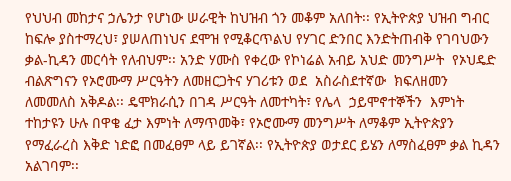የህህብ መከታና ኃሌንታ የሆነው ሠራዊት ከህዝብ ጎን መቆም አለበት፡፡ የኢትዮጵያ ህዝብ ግብር ከፍሎ ያስተማረህ፣ ያሠለጠነህና ደሞዝ የሚቆርጥልህ የሃገር ድንበር እንድትጠብቅ የገባህውን ቃል-ኪዳን መርሳት የለብህም፡፡ አንድ ሃሙስ የቀረው የኮነሬል አብይ አህድ መንግሥት  የኦህዴድ ብልጽግናን የኦሮሙማ ሥርዓትን ለመዘርጋትና ሃገሪቱን ወደ  አስራስደተኛው  ክፍለዘመን  ለመመለስ አቅዶል፡፡ ዴሞክራሲን በገዳ ሥርዓት ለመተካት፣ የሌላ  ኃይሞኖተኞችን  እምነት ተከታዩን ሁሉ በዋቄ ፈታ እምነት ለማጥመቅ፣ የኦሮሙማ መንግሥት ለማቆም ኢትዮጵያን የማፈራረስ እቅድ ነድፎ በመፈፀም ላይ ይገኛል፡፡ የኢትዮጵያ ወታደር ይሄን ለማስፈፀም ቃል ኪዳን አልገባም፡፡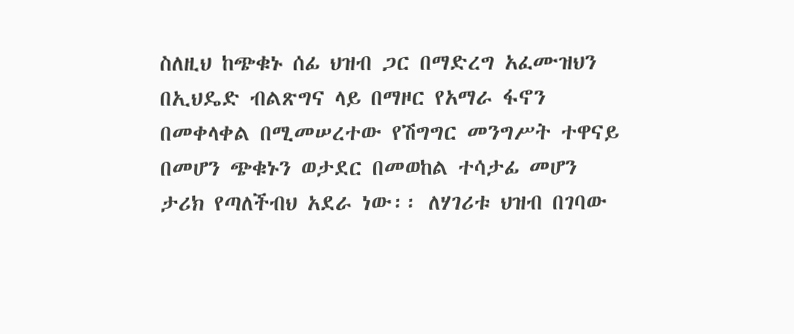ስለዚህ ከጭቁኑ ሰፊ ህዝብ ጋር በማድረግ አፈሙዝህን በኢህዴድ ብልጽግና ላይ በማዞር የአማራ ፋኖን በመቀላቀል በሚመሠረተው የሽግግር መንግሥት ተዋናይ በመሆን ጭቁኑን ወታደር በመወከል ተሳታፊ መሆን ታሪክ የጣለችብህ አደራ ነው፡፡ ለሃገሪቱ ህዝብ በገባው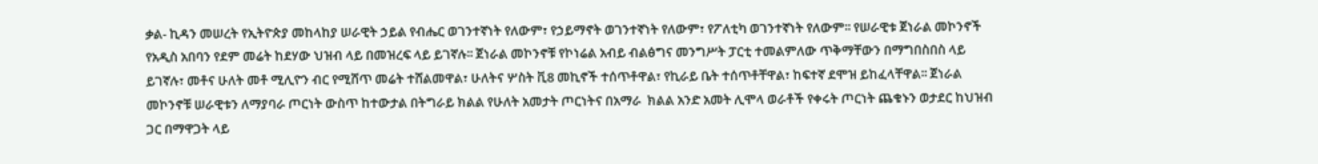ቃል- ኪዳን መሠረት የኢትዮጵያ መከላከያ ሠራዊት ኃይል የብሔር ወገንተኛነት የለውም፣ የኃይማኖት ወገንተኛነት የለውም፣ የፖለቲካ ወገንተኛነት የለውም፡፡ የሠራዊቱ ጀነራል መኮንኖች የአዲስ አበባን የደም መሬት ከደሃው ህዝብ ላይ በመዝረፍ ላይ ይገኛሉ፡፡ ጀነራል መኮንኖቹ የኮነሬል አብይ ብልፅግና መንግሥት ፓርቲ ተመልምለው ጥቅማቸውን በማግበስበስ ላይ ይገኛሉ፣ መቶና ሁለት መቶ ሚሊዮን ብር የሚሸጥ መሬት ተሸልመዋል፣ ሁለትና ሦስት ቪ8 መኪኖች ተሰጥቶዋል፣ የኪራይ ቤት ተሰጥቶቸዋል፣ ከፍተኛ ደሞዝ ይከፈላቸዋል፡፡ ጀነራል መኮንኖቹ ሠራዊቱን ለማያባራ ጦርነት ውስጥ ከተውታል በትግራይ ክልል የሁለት አመታት ጦርነትና በአማራ  ክልል አንድ አመት ሊሞላ ወራቶች የቀሩት ጦርነት ጨቁኑን ወታደር ከህዝብ ጋር በማዋጋት ላይ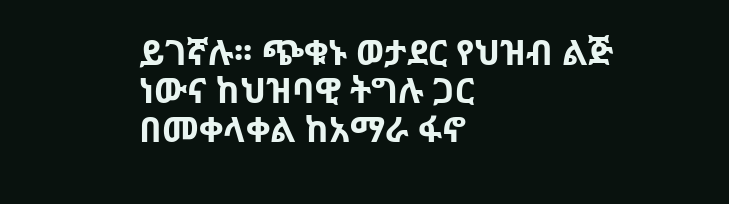ይገኛሉ፡፡ ጭቁኑ ወታደር የህዝብ ልጅ ነውና ከህዝባዊ ትግሉ ጋር በመቀላቀል ከአማራ ፋኖ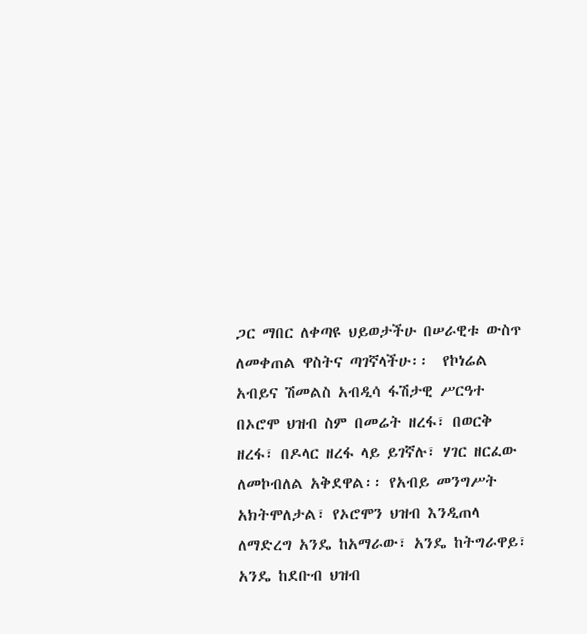ጋር ማበር ለቀጣዩ ህይወታችሁ በሠራዊቱ ውስጥ ለመቀጠል ዋስትና ጣገኛላችሁ፡፡  የኮነሬል አብይና ሽመልስ አብዲሳ ፋሽታዊ ሥርዓተ በኦሮሞ ህዝብ ስም በመሬት ዘረፋ፣ በወርቅ ዘረፋ፣ በዶላር ዘረፋ ላይ ይገኛሉ፣ ሃገር ዘርፈው ለመኮብለል አቅደዋል፡፡ የአብይ መንግሥት አክትሞለታል፣ የኦሮሞን ህዝብ እንዲጠላ ለማድረግ አንዴ ከአማራው፣ አንዴ ከትግራዋይ፣ አንዴ ከደቡብ ህዝብ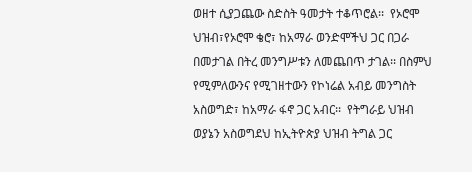ወዘተ ሲያጋጨው ስድስት ዓመታት ተቆጥሮል፡፡  የኦሮሞ ህዝብ፣የኦሮሞ ቄሮ፣ ከአማራ ወንድሞችህ ጋር በጋራ በመታገል በትረ መንግሥቱን ለመጨበጥ ታገል፡፡ በስምህ የሚምለውንና የሚገዘተውን የኮነሬል አብይ መንግስት አስወግድ፣ ከአማራ ፋኖ ጋር አብር፡፡  የትግራይ ህዝብ ወያኔን አስወግደህ ከኢትዮጵያ ህዝብ ትግል ጋር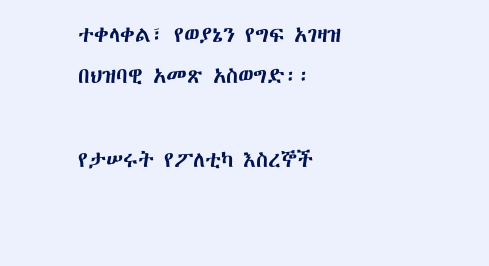ተቀላቀል፣ የወያኔን የግፍ አገዛዝ በህዝባዊ አመጽ አስወግድ፡፡

የታሠሩት የፖለቲካ እስረኞች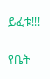ይፈቱ!!!

የቤት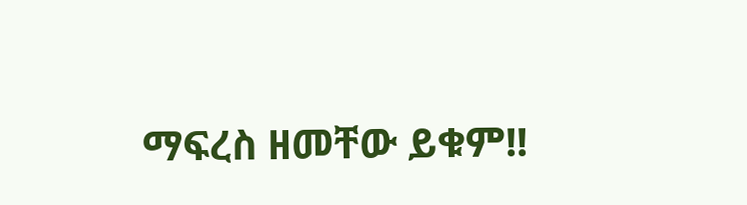ማፍረስ ዘመቸው ይቁም!!